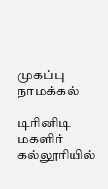முகப்பு
நாமக்கல்

டிரினிடி மகளிர் கல்லூரியில்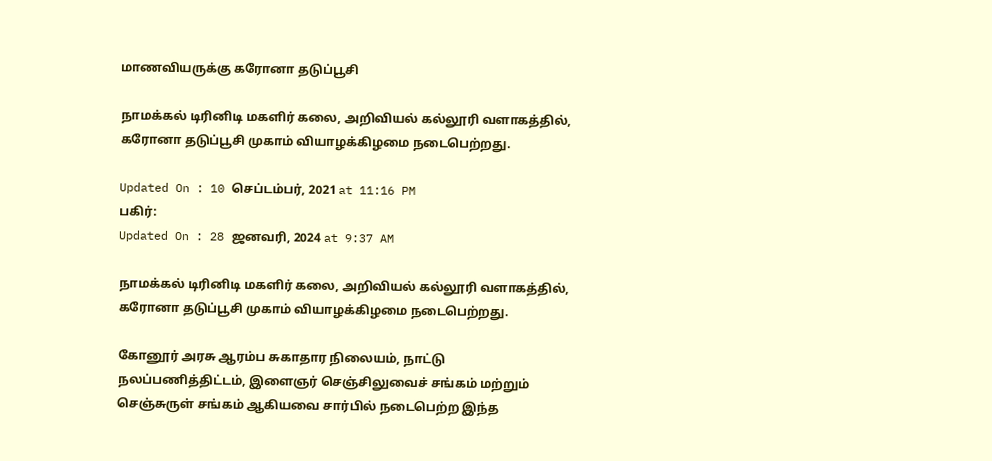மாணவியருக்கு கரோனா தடுப்பூசி

நாமக்கல் டிரினிடி மகளிர் கலை, அறிவியல் கல்லூரி வளாகத்தில், கரோனா தடுப்பூசி முகாம் வியாழக்கிழமை நடைபெற்றது.

Updated On : 10 செப்டம்பர், 2021 at 11:16 PM
பகிர்:
Updated On : 28 ஜனவரி, 2024 at 9:37 AM

நாமக்கல் டிரினிடி மகளிர் கலை, அறிவியல் கல்லூரி வளாகத்தில், கரோனா தடுப்பூசி முகாம் வியாழக்கிழமை நடைபெற்றது.

கோனூர் அரசு ஆரம்ப சுகாதார நிலையம், நாட்டு நலப்பணித்திட்டம், இளைஞர் செஞ்சிலுவைச் சங்கம் மற்றும் செஞ்சுருள் சங்கம் ஆகியவை சார்பில் நடைபெற்ற இந்த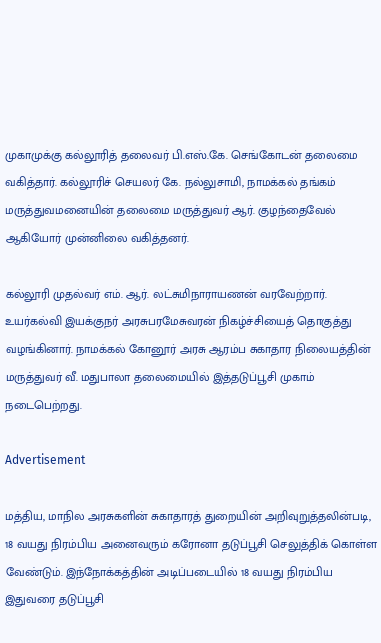முகாமுக்கு கல்லூரித் தலைவர் பி.எஸ்.கே. செங்கோடன் தலைமை வகித்தார். கல்லூரிச் செயலர் கே. நல்லுசாமி, நாமக்கல் தங்கம் மருத்துவமனையின் தலைமை மருத்துவர் ஆர். குழந்தைவேல் ஆகியோர் முன்னிலை வகித்தனர்.

கல்லூரி முதல்வர் எம். ஆர். லட்சுமிநாராயணன் வரவேற்றார். உயர்கல்வி இயக்குநர் அரசுபரமேசுவரன் நிகழ்ச்சியைத் தொகுத்து வழங்கினார். நாமக்கல் கோனூர் அரசு ஆரம்ப சுகாதார நிலையத்தின் மருத்துவர் வீ. மதுபாலா தலைமையில் இத்தடுப்பூசி முகாம் நடைபெற்றது.

Advertisement

மத்திய, மாநில அரசுகளின் சுகாதாரத் துறையின் அறிவுறுத்தலின்படி, 18 வயது நிரம்பிய அனைவரும் கரோனா தடுப்பூசி செலுத்திக் கொள்ள வேண்டும். இந்நோக்கத்தின் அடிப்படையில் 18 வயது நிரம்பிய இதுவரை தடுப்பூசி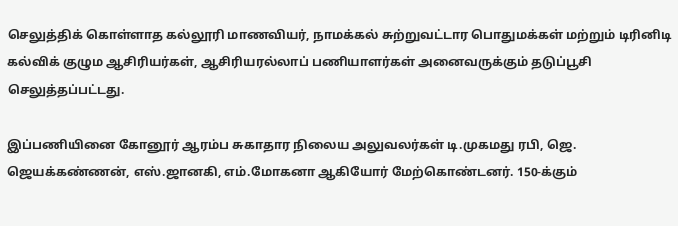செலுத்திக் கொள்ளாத கல்லூரி மாணவியர், நாமக்கல் சுற்றுவட்டார பொதுமக்கள் மற்றும் டிரினிடி கல்விக் குழும ஆசிரியர்கள், ஆசிரியரல்லாப் பணியாளர்கள் அனைவருக்கும் தடுப்பூசி செலுத்தப்பட்டது.

இப்பணியினை கோனூர் ஆரம்ப சுகாதார நிலைய அலுவலர்கள் டி.முகமது ரபி, ஜெ. ஜெயக்கண்ணன், எஸ்.ஜானகி, எம்.மோகனா ஆகியோர் மேற்கொண்டனர். 150-க்கும்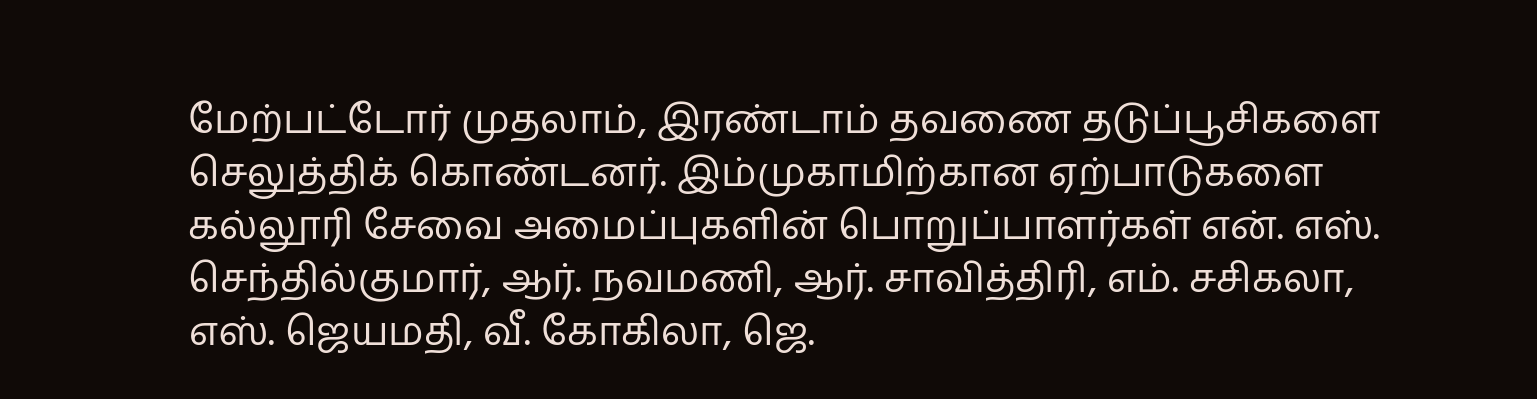மேற்பட்டோர் முதலாம், இரண்டாம் தவணை தடுப்பூசிகளை செலுத்திக் கொண்டனர். இம்முகாமிற்கான ஏற்பாடுகளை கல்லூரி சேவை அமைப்புகளின் பொறுப்பாளர்கள் என். எஸ். செந்தில்குமார், ஆர். நவமணி, ஆர். சாவித்திரி, எம். சசிகலா, எஸ். ஜெயமதி, வீ. கோகிலா, ஜெ.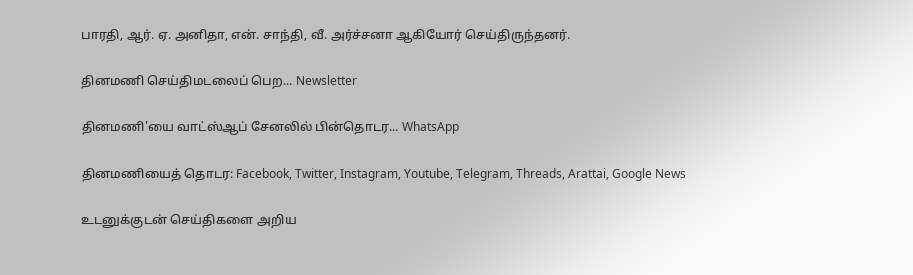பாரதி, ஆர். ஏ. அனிதா, என். சாந்தி, வீ. அர்ச்சனா ஆகியோர் செய்திருந்தனர்.

தினமணி செய்திமடலைப் பெற... Newsletter

தினமணி'யை வாட்ஸ்ஆப் சேனலில் பின்தொடர... WhatsApp

தினமணியைத் தொடர: Facebook, Twitter, Instagram, Youtube, Telegram, Threads, Arattai, Google News

உடனுக்குடன் செய்திகளை அறிய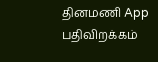தினமணி App பதிவிறக்கம்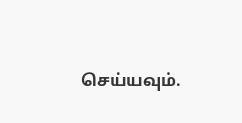செய்யவும்.